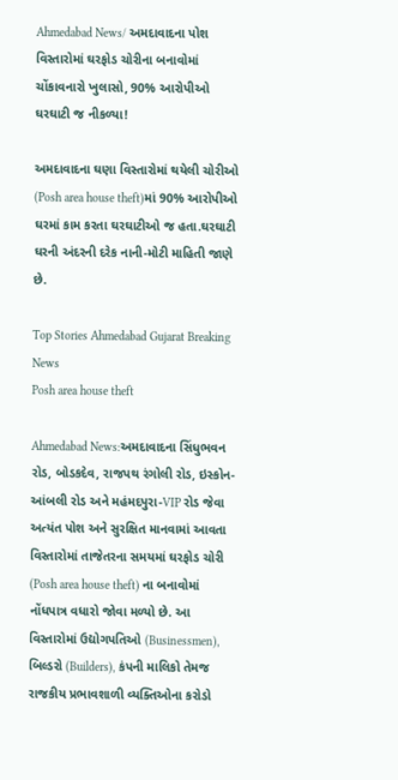Ahmedabad News/ અમદાવાદના પોશ વિસ્તારોમાં ઘરફોડ ચોરીના બનાવોમાં ચોંકાવનારો ખુલાસો, 90% આરોપીઓ ઘરઘાટી જ નીકળ્યા!

અમદાવાદના ઘણા વિસ્તારોમાં થયેલી ચોરીઓ (Posh area house theft)માં 90% આરોપીઓ ઘરમાં કામ કરતા ઘરઘાટીઓ જ હતા.ઘરઘાટી ઘરની અંદરની દરેક નાની-મોટી માહિતી જાણે છે.

Top Stories Ahmedabad Gujarat Breaking News
Posh area house theft

Ahmedabad News:અમદાવાદના સિંધુભવન રોડ, બોડકદેવ, રાજપથ રંગોલી રોડ, ઇસ્કોન-આંબલી રોડ અને મહંમદપુરા-VIP રોડ જેવા અત્યંત પોશ અને સુરક્ષિત માનવામાં આવતા વિસ્તારોમાં તાજેતરના સમયમાં ઘરફોડ ચોરી (Posh area house theft) ના બનાવોમાં નોંધપાત્ર વધારો જોવા મળ્યો છે. આ વિસ્તારોમાં ઉદ્યોગપતિઓ (Businessmen), બિલ્ડરો (Builders), કંપની માલિકો તેમજ રાજકીય પ્રભાવશાળી વ્યક્તિઓના કરોડો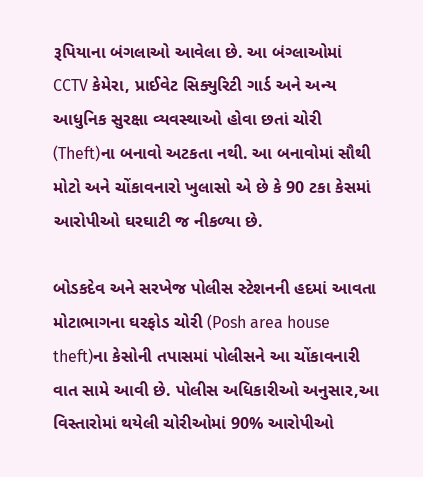રૂપિયાના બંગલાઓ આવેલા છે. આ બંગ્લાઓમાં CCTV કેમેરા, પ્રાઈવેટ સિક્યુરિટી ગાર્ડ અને અન્ય આધુનિક સુરક્ષા વ્યવસ્થાઓ હોવા છતાં ચોરી (Theft)ના બનાવો અટકતા નથી. આ બનાવોમાં સૌથી મોટો અને ચોંકાવનારો ખુલાસો એ છે કે 90 ટકા કેસમાં આરોપીઓ ઘરઘાટી જ નીકળ્યા છે.

બોડકદેવ અને સરખેજ પોલીસ સ્ટેશનની હદમાં આવતા મોટાભાગના ઘરફોડ ચોરી (Posh area house theft)ના કેસોની તપાસમાં પોલીસને આ ચોંકાવનારી વાત સામે આવી છે. પોલીસ અધિકારીઓ અનુસાર,આ વિસ્તારોમાં થયેલી ચોરીઓમાં 90% આરોપીઓ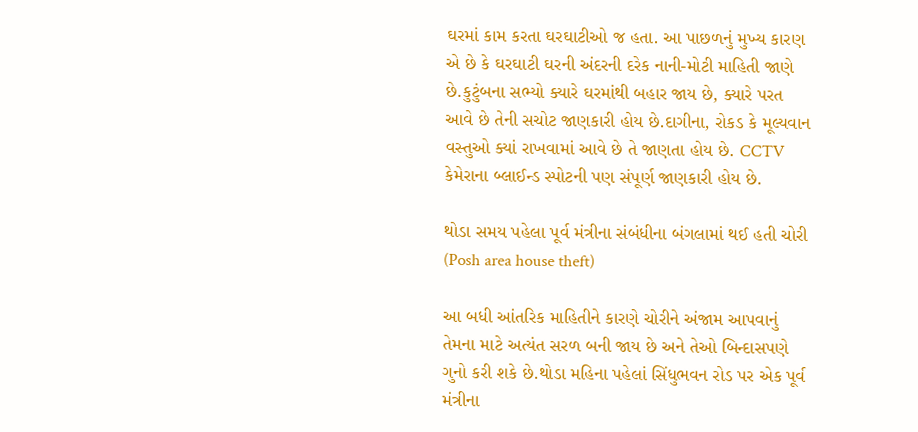ઘરમાં કામ કરતા ઘરઘાટીઓ જ હતા. આ પાછળનું મુખ્ય કારણ એ છે કે ઘરઘાટી ઘરની અંદરની દરેક નાની-મોટી માહિતી જાણે છે.કુટુંબના સભ્યો ક્યારે ઘરમાંથી બહાર જાય છે, ક્યારે પરત આવે છે તેની સચોટ જાણકારી હોય છે.દાગીના, રોકડ કે મૂલ્યવાન વસ્તુઓ ક્યાં રાખવામાં આવે છે તે જાણતા હોય છે. CCTV કેમેરાના બ્લાઈન્ડ સ્પોટની પણ સંપૂર્ણ જાણકારી હોય છે.

થોડા સમય પહેલા પૂર્વ મંત્રીના સંબંધીના બંગલામાં થઈ હતી ચોરી (Posh area house theft)

આ બધી આંતરિક માહિતીને કારણે ચોરીને અંજામ આપવાનું તેમના માટે અત્યંત સરળ બની જાય છે અને તેઓ બિન્દાસપણે ગુનો કરી શકે છે.થોડા મહિના પહેલાં સિંધુભવન રોડ પર એક પૂર્વ મંત્રીના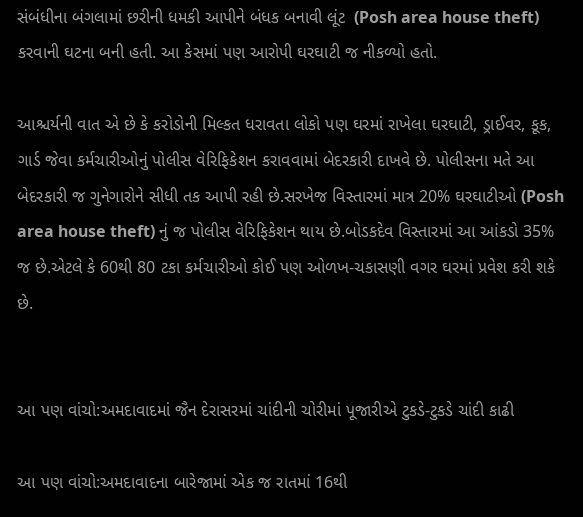સંબંધીના બંગલામાં છરીની ધમકી આપીને બંધક બનાવી લૂંટ  (Posh area house theft) કરવાની ઘટના બની હતી. આ કેસમાં પણ આરોપી ઘરઘાટી જ નીકળ્યો હતો.

આશ્ચર્યની વાત એ છે કે કરોડોની મિલ્કત ધરાવતા લોકો પણ ઘરમાં રાખેલા ઘરઘાટી, ડ્રાઈવર, કૂક, ગાર્ડ જેવા કર્મચારીઓનું પોલીસ વેરિફિકેશન કરાવવામાં બેદરકારી દાખવે છે. પોલીસના મતે આ બેદરકારી જ ગુનેગારોને સીધી તક આપી રહી છે.સરખેજ વિસ્તારમાં માત્ર 20% ઘરઘાટીઓ (Posh area house theft) નું જ પોલીસ વેરિફિકેશન થાય છે.બોડકદેવ વિસ્તારમાં આ આંકડો 35% જ છે.એટલે કે 60થી 80 ટકા કર્મચારીઓ કોઈ પણ ઓળખ-ચકાસણી વગર ઘરમાં પ્રવેશ કરી શકે છે.


આ પણ વાંચો:અમદાવાદમાં જૈન દેરાસરમાં ચાંદીની ચોરીમાં પૂજારીએ ટુકડે-ટુકડે ચાંદી કાઢી

આ પણ વાંચો:અમદાવાદના બારેજામાં એક જ રાતમાં 16થી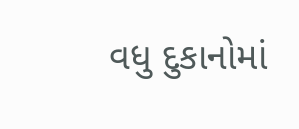વધુ દુકાનોમાં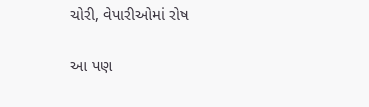ચોરી, વેપારીઓમાં રોષ

આ પણ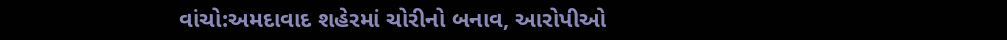વાંચો:અમદાવાદ શહેરમાં ચોરીનો બનાવ, આરોપીઓ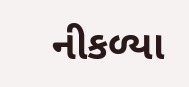નીકળ્યા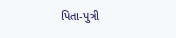પિતા-પુત્રી